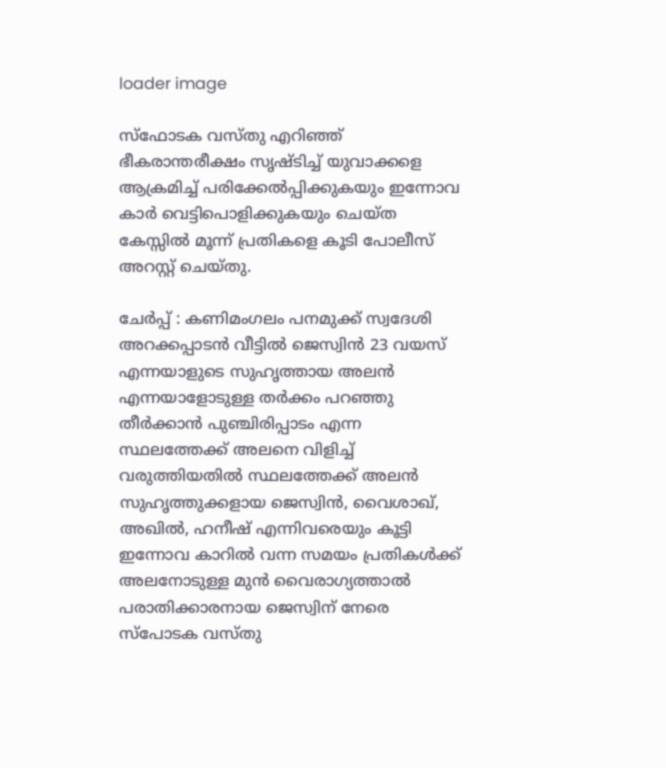loader image

സ്ഫോടക വസ്തു എറിഞ്ഞ് ഭീകരാന്തരീക്ഷം സൃഷ്ടിച്ച് യുവാക്കളെ ആക്രമിച്ച് പരിക്കേൽപ്പിക്കുകയും ഇന്നോവ കാർ വെട്ടിപൊളിക്കുകയും ചെയ്ത കേസ്സിൽ മൂന്ന് പ്രതികളെ കൂടി പോലീസ് അറസ്റ്റ് ചെയ്തു.

ചേർപ്പ് : കണിമംഗലം പനമുക്ക് സ്വദേശി അറക്കപ്പാടൻ വീട്ടിൽ ജെസ്വിൻ 23 വയസ് എന്നയാളുടെ സുഹൃത്തായ അലൻ എന്നയാളോടുള്ള തർക്കം പറഞ്ഞു തീർക്കാൻ പുഞ്ചിരിപ്പാടം എന്ന സ്ഥലത്തേക്ക് അലനെ വിളിച്ച് വരുത്തിയതിൽ സ്ഥലത്തേക്ക് അലൻ സുഹൃത്തുക്കളായ ജെസ്വിൻ, വൈശാഖ്, അഖിൽ, ഹനീഷ് എന്നിവരെയും കൂട്ടി ഇന്നോവ കാറിൽ വന്ന സമയം പ്രതികൾക്ക് അലനോടുള്ള മുൻ വൈരാഗ്യത്താൽ
പരാതിക്കാരനായ ജെസ്വിന് നേരെ സ്പോടക വസ്തു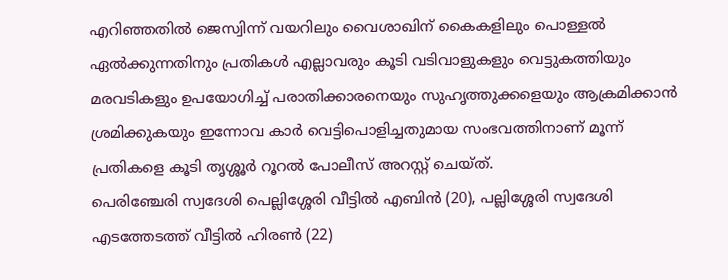എറിഞ്ഞതിൽ ജെസ്വിന്ന് വയറിലും വൈശാഖിന് കൈകളിലും പൊള്ളൽ ഏൽക്കുന്നതിനും പ്രതികൾ എല്ലാവരും കൂടി വടിവാളുകളും വെട്ടുകത്തിയും മരവടികളും ഉപയോഗിച്ച് പരാതിക്കാരനെയും സുഹൃത്തുക്കളെയും ആക്രമിക്കാൻ ശ്രമിക്കുകയും ഇന്നോവ കാർ വെട്ടിപൊളിച്ചതുമായ സംഭവത്തിനാണ് മൂന്ന് പ്രതികളെ കൂടി തൃശ്ശൂർ റൂറൽ പോലീസ് അറസ്റ്റ് ചെയ്ത്.
പെരിഞ്ചേരി സ്വദേശി പെല്ലിശ്ശേരി വീട്ടിൽ എബിൻ (20), പല്ലിശ്ശേരി സ്വദേശി എടത്തേടത്ത് വീട്ടിൽ ഹിരൺ (22)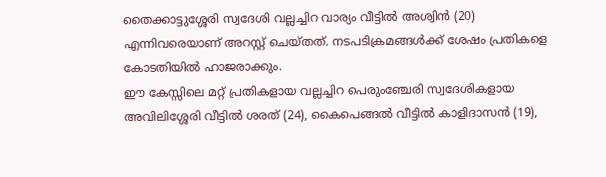തൈക്കാട്ടുശ്ശേരി സ്വദേശി വല്ലച്ചിറ വാര്യം വീട്ടിൽ അശ്വിൻ (20) എന്നിവരെയാണ് അറസ്റ്റ് ചെയ്തത്. നടപടിക്രമങ്ങൾക്ക് ശേഷം പ്രതികളെ കോടതിയിൽ ഹാജരാക്കും.
ഈ കേസ്സിലെ മറ്റ് പ്രതികളായ വല്ലച്ചിറ പെരുംഞ്ചേരി സ്വദേശികളായ അവിലിശ്ശേരി വീട്ടിൽ ശരത് (24), കൈപെങ്ങൽ വീട്ടിൽ കാളിദാസൻ (19),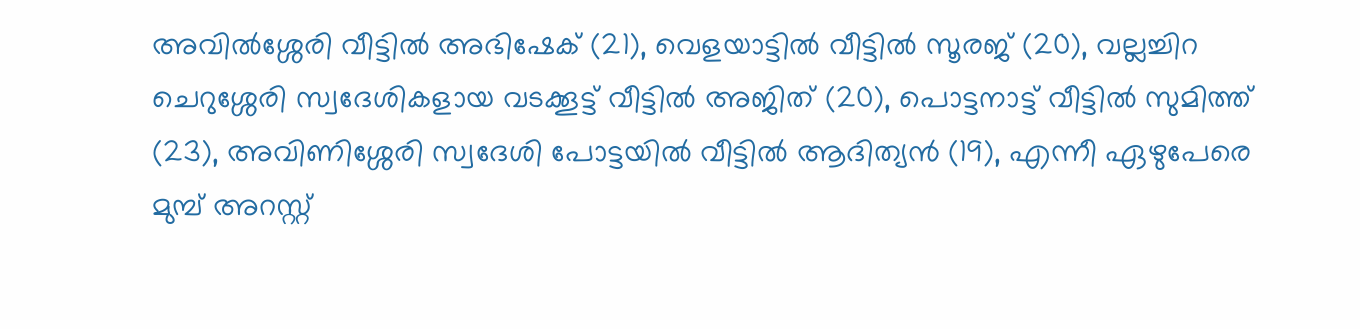അവിൽശ്ശേരി വീട്ടിൽ അഭിഷേക് (21), വെളയാട്ടിൽ വീട്ടിൽ സൂരജ് (20), വല്ലച്ചിറ ചെറുശ്ശേരി സ്വദേശികളായ വടക്കൂട്ട് വീട്ടിൽ അജിത് (20), പൊട്ടനാട്ട് വീട്ടിൽ സുമിത്ത് (23), അവിണിശ്ശേരി സ്വദേശി പോട്ടയിൽ വീട്ടിൽ ആദിത്യൻ (19), എന്നീ ഏഴുപേരെ മുമ്പ് അറസ്റ്റ്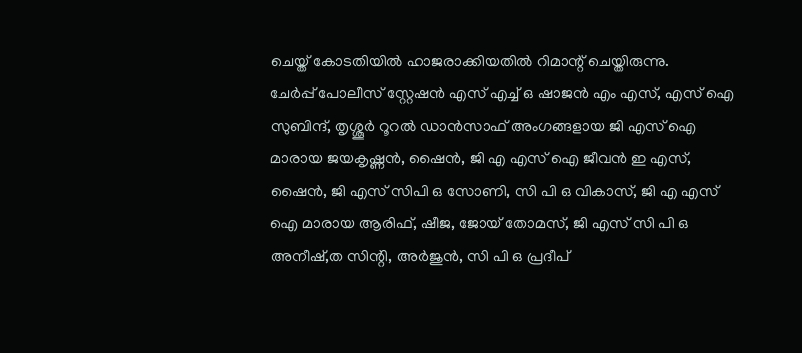ചെയ്ത് കോടതിയിൽ ഹാജരാക്കിയതിൽ റിമാന്റ് ചെയ്തിരുന്നു.
ചേർപ്പ് പോലീസ് സ്റ്റേഷൻ എസ് എച്ച് ഒ ഷാജൻ എം എസ്, എസ് ഐ സുബിന്ദ്, തൃശ്ശൂർ റൂറൽ ഡാൻസാഫ് അംഗങ്ങളായ ജി എസ് ഐ മാരായ ജയകൃഷ്ണൻ, ഷൈൻ, ജി എ എസ് ഐ ജീവൻ ഇ എസ്, ഷൈൻ, ജി എസ് സിപി ഒ സോണി, സി പി ഒ വികാസ്, ജി എ എസ് ഐ മാരായ ആരിഫ്, ഷീജ, ജോയ് തോമസ്, ജി എസ് സി പി ഒ അനീഷ്,ത സിന്റി, അർജുൻ, സി പി ഒ പ്രദീപ്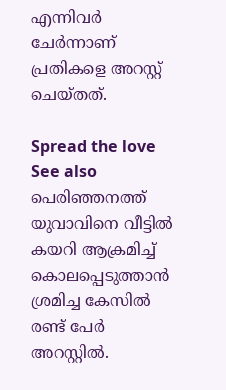എന്നിവർ ചേർന്നാണ് പ്രതികളെ അറസ്റ്റ് ചെയ്തത്.

Spread the love
See also  പെരിഞ്ഞനത്ത് യുവാവിനെ വീട്ടിൽ കയറി ആക്രമിച്ച് കൊലപ്പെടുത്താൻ ശ്രമിച്ച കേസിൽ രണ്ട് പേർ അറസ്റ്റിൽ.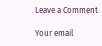Leave a Comment

Your email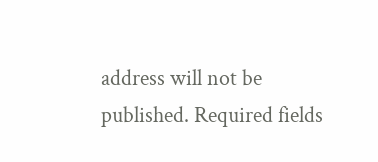address will not be published. Required fields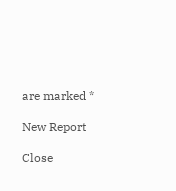are marked *

New Report

Close